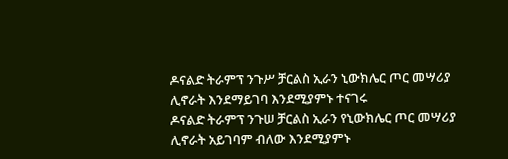ዶናልድ ትራምፕ ንጉሥ ቻርልስ ኢራን ኒውክሌር ጦር መሣሪያ ሊኖራት እንደማይገባ እንደሚያምኑ ተናገሩ
ዶናልድ ትራምፕ ንጉሠ ቻርልስ ኢራን የኒውክሌር ጦር መሣሪያ ሊኖራት አይገባም ብለው እንደሚያምኑ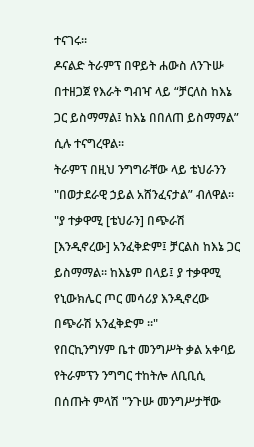ተናገሩ።
ዶናልድ ትራምፕ በዋይት ሐውስ ለንጉሡ በተዘጋጀ የእራት ግብዣ ላይ “ቻርለስ ከእኔ ጋር ይስማማል፤ ከእኔ በበለጠ ይስማማል” ሲሉ ተናግረዋል።
ትራምፕ በዚህ ንግግራቸው ላይ ቴህራንን "በወታደራዊ ኃይል አሸንፈናታል” ብለዋል።
"ያ ተቃዋሚ [ቴህራን] በጭራሽ [እንዲኖረው] አንፈቅድም፤ ቻርልስ ከእኔ ጋር ይስማማል። ከእኔም በላይ፤ ያ ተቃዋሚ የኒውክሌር ጦር መሳሪያ እንዲኖረው በጭራሽ አንፈቅድም ።"
የበርኪንግሃም ቤተ መንግሥት ቃል አቀባይ የትራምፕን ንግግር ተከትሎ ለቢቢሲ በሰጡት ምላሽ "ንጉሡ መንግሥታቸው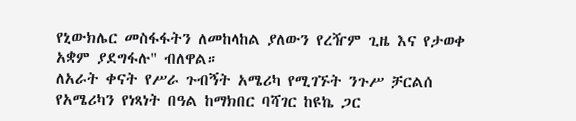የኒውክሌር መስፋፋትን ለመከላከል ያለውን የረዥም ጊዜ እና የታወቀ አቋም ያደግፋሉ" ብለዋል።
ለአራት ቀናት የሥራ ጉብኝት አሜሪካ የሚገኙት ንጉሥ ቻርልሰ የአሜሪካን የነጻነት በዓል ከማክበር ባሻገር ከዩኬ ጋር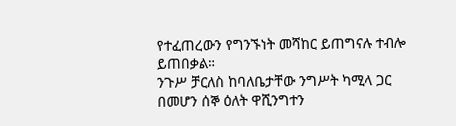የተፈጠረውን የግንኙነት መሻከር ይጠግናሉ ተብሎ ይጠበቃል።
ንጉሥ ቻርለስ ከባለቤታቸው ንግሥት ካሚላ ጋር በመሆን ሰኞ ዕለት ዋሺንግተን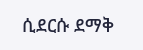ሲደርሱ ደማቅ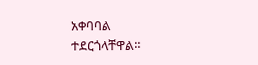አቀባባል ተደርጎላቸዋል።